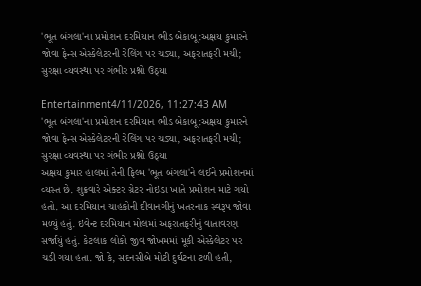'ભૂત બંગલા'ના પ્રમોશન દરમિયાન ભીડ બેકાબૂ:અક્ષય કુમારને જોવા ફેન્સ એસ્કેલેટરની રેલિંગ પર ચડ્યા, અફરાતફરી મચી; સુરક્ષા વ્યવસ્થા પર ગંભીર પ્રશ્નો ઉઠ્યા

Entertainment4/11/2026, 11:27:43 AM
'ભૂત બંગલા'ના પ્રમોશન દરમિયાન ભીડ બેકાબૂ:અક્ષય કુમારને જોવા ફેન્સ એસ્કેલેટરની રેલિંગ પર ચડ્યા, અફરાતફરી મચી; સુરક્ષા વ્યવસ્થા પર ગંભીર પ્રશ્નો ઉઠ્યા
અક્ષય કુમાર હાલમાં તેની ફિલ્મ 'ભૂત બંગલા'ને લઈને પ્રમોશનમાં વ્યસ્ત છે. શુક્રવારે એક્ટર ગ્રેટર નોઇડા ખાતે પ્રમોશન માટે ગયો હતો. આ દરમિયાન ચાહકોની દીવાનગીનું ખતરનાક સ્વરૂપ જોવા મળ્યું હતું. ઇવેન્ટ દરમિયાન મોલમાં અફરાતફરીનું વાતાવરણ સર્જાયું હતું. કેટલાક લોકો જીવ જોખમમાં મૂકી એસ્કેલેટર પર ચડી ગયા હતા. જો કે, સદનસીબે મોટી દુર્ઘટના ટળી હતી,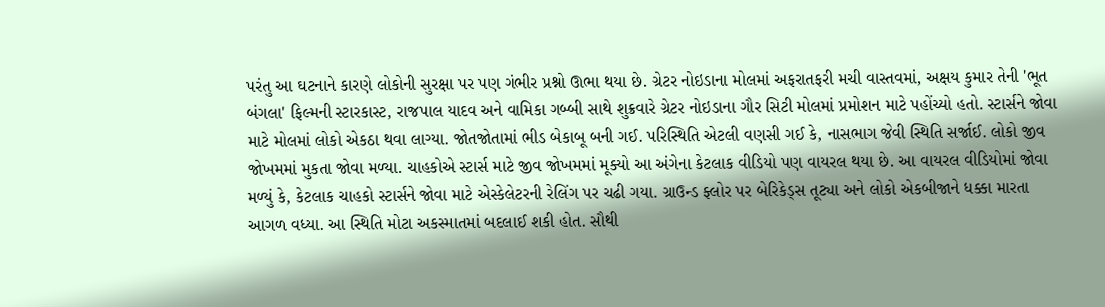પરંતુ આ ઘટનાને કારણે લોકોની સુરક્ષા પર પણ ગંભીર પ્રશ્નો ઊભા થયા છે. ગ્રેટર નોઇડાના મોલમાં અફરાતફરી મચી વાસ્તવમાં, અક્ષય કુમાર તેની 'ભૂત બંગલા' ફિલ્મની સ્ટારકાસ્ટ, રાજપાલ યાદવ અને વામિકા ગબ્બી સાથે શુક્રવારે ગ્રેટર નોઇડાના ગૌર સિટી મોલમાં પ્રમોશન માટે પહોંચ્યો હતો. સ્ટાર્સને જોવા માટે મોલમાં લોકો એકઠા થવા લાગ્યા. જોતજોતામાં ભીડ બેકાબૂ બની ગઈ. પરિસ્થિતિ એટલી વણસી ગઈ કે, નાસભાગ જેવી સ્થિતિ સર્જાઈ. લોકો જીવ જોખમમાં મુકતા જોવા મળ્યા. ચાહકોએ સ્ટાર્સ માટે જીવ જોખમમાં મૂક્યો આ અંગેના કેટલાક વીડિયો પણ વાયરલ થયા છે. આ વાયરલ વીડિયોમાં જોવા મળ્યું કે, કેટલાક ચાહકો સ્ટાર્સને જોવા માટે એસ્કેલેટરની રેલિંગ પર ચઢી ગયા. ગ્રાઉન્ડ ફ્લોર પર બેરિકેડ્સ તૂટ્યા અને લોકો એકબીજાને ધક્કા મારતા આગળ વધ્યા. આ સ્થિતિ મોટા અકસ્માતમાં બદલાઈ શકી હોત. સૌથી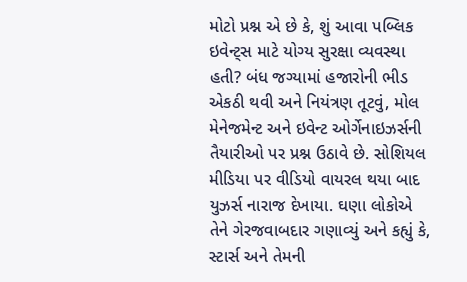મોટો પ્રશ્ન એ છે કે, શું આવા પબ્લિક ઇવેન્ટ્સ માટે યોગ્ય સુરક્ષા વ્યવસ્થા હતી? બંધ જગ્યામાં હજારોની ભીડ એકઠી થવી અને નિયંત્રણ તૂટવું, મોલ મેનેજમેન્ટ અને ઇવેન્ટ ઓર્ગેનાઇઝર્સની તૈયારીઓ પર પ્રશ્ન ઉઠાવે છે. સોશિયલ મીડિયા પર વીડિયો વાયરલ થયા બાદ યુઝર્સ નારાજ દેખાયા. ઘણા લોકોએ તેને ગેરજવાબદાર ગણાવ્યું અને કહ્યું કે, સ્ટાર્સ અને તેમની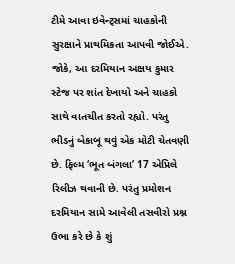ટીમે આવા ઇવેન્ટ્સમાં ચાહકોની સુરક્ષાને પ્રાથમિકતા આપવી જોઈએ. જોકે, આ દરમિયાન અક્ષય કુમાર સ્ટેજ પર શાંત દેખાયો અને ચાહકો સાથે વાતચીત કરતો રહ્યો. પરંતુ ભીડનું બેકાબૂ થવું એક મોટી ચેતવણી છે. ફિલ્મ ‘ભૂત બંગલા’ 17 એપ્રિલે રિલીઝ થવાની છે. પરંતુ પ્રમોશન દરમિયાન સામે આવેલી તસવીરો પ્રશ્ન ઉભા કરે છે કે શું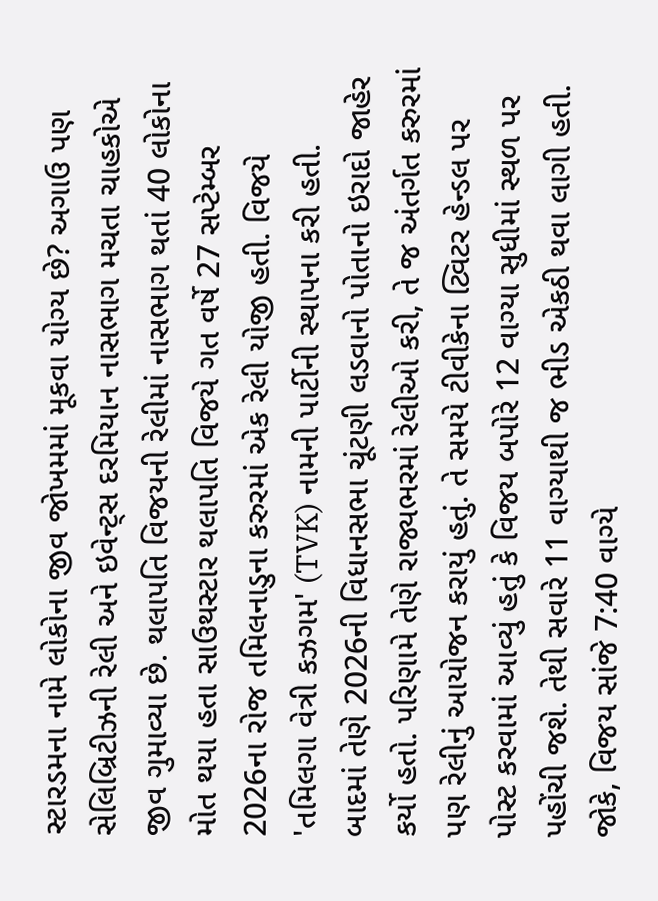સ્ટારડમના નામે લોકોના જીવ જોખમમાં મૂકવા યોગ્ય છે? અગાઉ પણ સેલિબ્રિટીઝની રેલી અને ઇવેન્ટ્સ દરમિયાન નાસભાગ મચતા ચાહકોએ જીવ ગુમાવ્યા છે. થલાપતિ વિજયની રેલીમાં નાસભાગ થતાં 40 લોકોના મોત થયા હતા સાઉથસ્ટાર થલાપતિ વિજયે ગત વર્ષે 27 સપ્ટેમ્બર 2026ના રોજ તમિલનાડુના કરુરમાં એક રેલી યોજી હતી. વિજયે 'તમિલગા વેત્રી કઝગમ' (TVK) નામની પાર્ટીની સ્થાપના કરી હતી. બાદમાં તેણે 2026ની વિધાનસભા ચૂંટણી લડવાનો પોતાનો ઇરાદો જાહેર કર્યો હતો. પરિણામે તેણે રાજ્યભરમાં રેલીઓ કરી, તે જ અંતર્ગત કરુરમાં પણ રેલીનું આયોજન કરાયું હતું. તે સમયે ટીવીકેના ટ્વિટર હેન્ડલ પર પોસ્ટ કરવામાં આવ્યું હતું કે વિજય બપોરે 12 વાગ્યા સુધીમાં સ્થળ પર પહોંચી જશે. તેથી સવારે 11 વાગ્યાથી જ ભીડ એકઠી થવા લાગી હતી. જોકે, વિજય સાંજે 7:40 વાગ્યે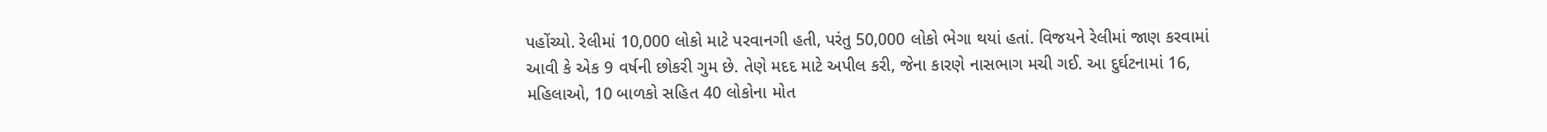પહોંચ્યો. રેલીમાં 10,000 લોકો માટે પરવાનગી હતી, પરંતુ 50,000 લોકો ભેગા થયાં હતાં. વિજયને રેલીમાં જાણ કરવામાં આવી કે એક 9 વર્ષની છોકરી ગુમ છે. તેણે મદદ માટે અપીલ કરી, જેના કારણે નાસભાગ મચી ગઈ. આ દુર્ઘટનામાં 16, મહિલાઓ, 10 બાળકો સહિત 40 લોકોના મોત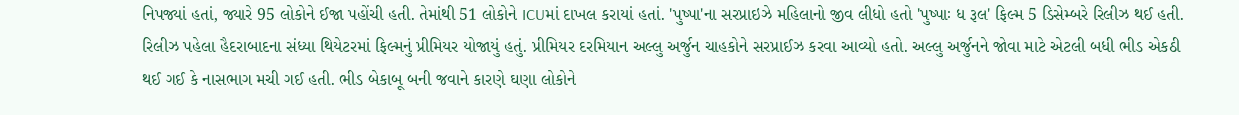નિપજ્યાં હતાં, જ્યારે 95 લોકોને ઈજા પહોંચી હતી. તેમાંથી 51 લોકોને ICUમાં દાખલ કરાયાં હતાં. 'પુષ્પા'ના સરપ્રાઇઝે મહિલાનો જીવ લીધો હતો 'પુષ્પાઃ ધ રૂલ' ફિલ્મ 5 ડિસેમ્બરે રિલીઝ થઈ હતી. રિલીઝ પહેલા હૈદરાબાદના સંધ્યા થિયેટરમાં ફિલ્મનું પ્રીમિયર યોજાયું હતું. પ્રીમિયર દરમિયાન અલ્લુ અર્જુન ચાહકોને સરપ્રાઈઝ કરવા આવ્યો હતો. અલ્લુ અર્જુનને જોવા માટે એટલી બધી ભીડ એકઠી થઈ ગઈ કે નાસભાગ મચી ગઈ હતી. ભીડ બેકાબૂ બની જવાને કારણે ઘણા લોકોને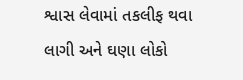શ્વાસ લેવામાં તકલીફ થવા લાગી અને ઘણા લોકો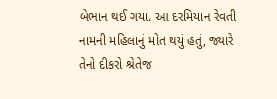બેભાન થઈ ગયા. આ દરમિયાન રેવતી નામની મહિલાનું મોત થયું હતું, જ્યારે તેનો દીકરો શ્રેતેજ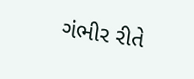ગંભીર રીતે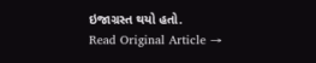ઇજાગ્રસ્ત થયો હતો.
Read Original Article →